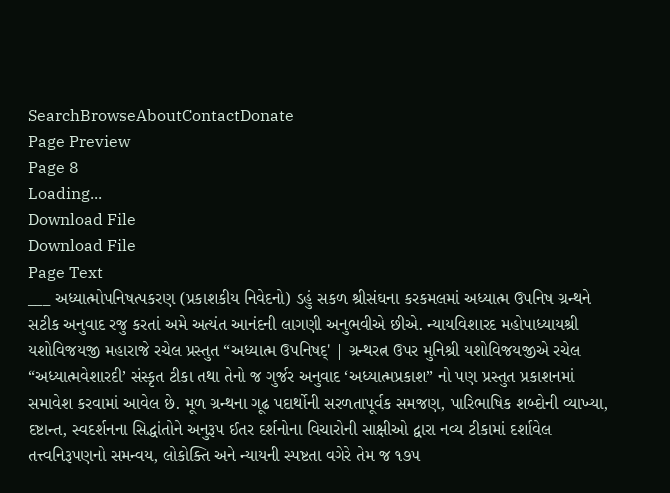SearchBrowseAboutContactDonate
Page Preview
Page 8
Loading...
Download File
Download File
Page Text
___ અધ્યાત્મોપનિષત્પકરણ (પ્રકાશકીય નિવેદનો) ડહું સકળ શ્રીસંઘના કરકમલમાં અધ્યાત્મ ઉપનિષ ગ્રન્થને સટીક અનુવાદ રજુ કરતાં અમે અત્યંત આનંદની લાગણી અનુભવીએ છીએ. ન્યાયવિશારદ મહોપાધ્યાયશ્રી યશોવિજયજી મહારાજે રચેલ પ્રસ્તુત “અધ્યાત્મ ઉપનિષદ્' | ગ્રન્થરત્ન ઉપર મુનિશ્રી યશોવિજયજીએ રચેલ “અધ્યાત્મવેશારદી’ સંસ્કૃત ટીકા તથા તેનો જ ગુર્જર અનુવાદ ‘અધ્યાત્મપ્રકાશ” નો પણ પ્રસ્તુત પ્રકાશનમાં સમાવેશ કરવામાં આવેલ છે. મૂળ ગ્રન્થના ગૂઢ પદાર્થોની સરળતાપૂર્વક સમજણ, પારિભાષિક શબ્દોની વ્યાખ્યા, દષ્ટાન્ત, સ્વદર્શનના સિદ્ધાંતોને અનુરૂપ ઈતર દર્શનોના વિચારોની સાક્ષીઓ દ્વારા નવ્ય ટીકામાં દર્શાવેલ તત્ત્વનિરૂપણનો સમન્વય, લોકોક્તિ અને ન્યાયની સ્પષ્ટતા વગેરે તેમ જ ૧૭૫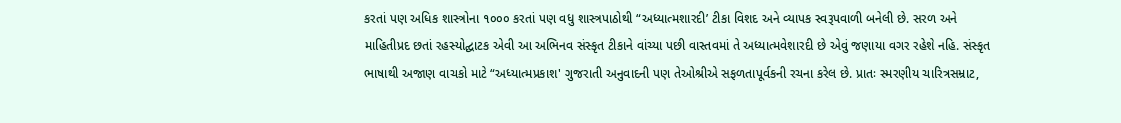કરતાં પણ અધિક શાસ્ત્રોના ૧૦૦૦ કરતાં પણ વધુ શાસ્ત્રપાઠોથી “અધ્યાત્મશારદી’ ટીકા વિશદ અને વ્યાપક સ્વરૂપવાળી બનેલી છે. સરળ અને માહિતીપ્રદ છતાં રહસ્યોદ્ઘાટક એવી આ અભિનવ સંસ્કૃત ટીકાને વાંચ્યા પછી વાસ્તવમાં તે અધ્યાત્મવેશારદી છે એવું જણાયા વગર રહેશે નહિ. સંસ્કૃત ભાષાથી અજાણ વાચકો માટે “અધ્યાત્મપ્રકાશ' ગુજરાતી અનુવાદની પણ તેઓશ્રીએ સફળતાપૂર્વકની રચના કરેલ છે. પ્રાતઃ સ્મરણીય ચારિત્રસમ્રાટ,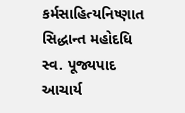કર્મસાહિત્યનિષ્ણાત સિદ્ધાન્ત મહોદધિ સ્વ. પૂજ્યપાદ આચાર્ય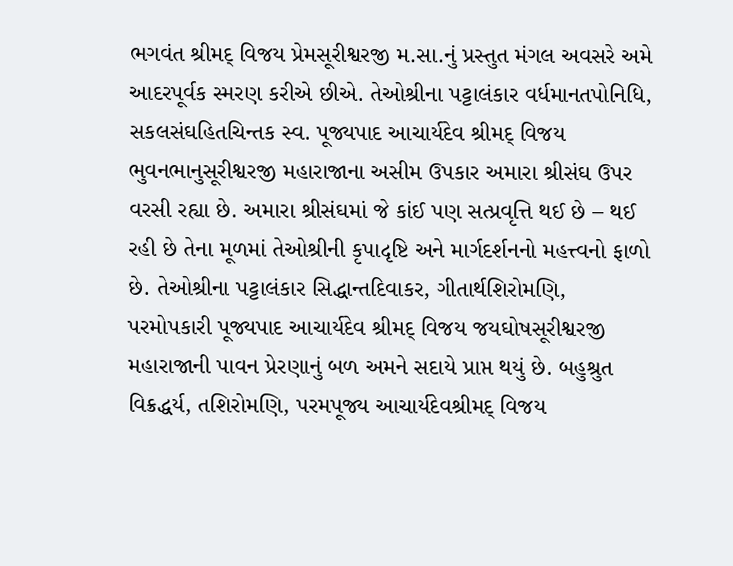ભગવંત શ્રીમદ્ વિજય પ્રેમસૂરીશ્વરજી મ.સા.નું પ્રસ્તુત મંગલ અવસરે અમે આદરપૂર્વક સ્મરણ કરીએ છીએ. તેઓશ્રીના પટ્ટાલંકાર વર્ધમાનતપોનિધિ, સકલસંઘહિતચિન્તક સ્વ. પૂજ્યપાદ આચાર્યદેવ શ્રીમદ્ વિજય ભુવનભાનુસૂરીશ્વરજી મહારાજાના અસીમ ઉપકાર અમારા શ્રીસંઘ ઉપર વરસી રહ્યા છે. અમારા શ્રીસંઘમાં જે કાંઈ પણ સત્પ્રવૃત્તિ થઈ છે – થઈ રહી છે તેના મૂળમાં તેઓશ્રીની કૃપાદૃષ્ટિ અને માર્ગદર્શનનો મહત્ત્વનો ફાળો છે. તેઓશ્રીના પટ્ટાલંકાર સિદ્ધાન્તદિવાકર, ગીતાર્થશિરોમણિ, પરમોપકારી પૂજ્યપાદ આચાર્યદેવ શ્રીમદ્ વિજય જયઘોષસૂરીશ્વરજી મહારાજાની પાવન પ્રેરણાનું બળ અમને સદાયે પ્રાપ્ત થયું છે. બહુશ્રુત વિક્રદ્ધર્ય, તશિરોમણિ, પરમપૂજ્ય આચાર્યદેવશ્રીમદ્ વિજય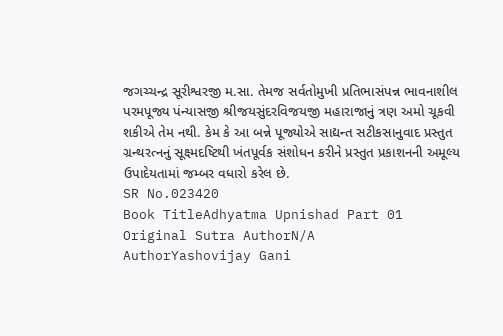જગચ્ચન્દ્ર સૂરીશ્વરજી મ.સા. તેમજ સર્વતોમુખી પ્રતિભાસંપન્ન ભાવનાશીલ પરમપૂજ્ય પંન્યાસજી શ્રીજયસુંદરવિજયજી મહારાજાનું ત્રણ અમો ચૂકવી શકીએ તેમ નથી. કેમ કે આ બન્ને પૂજ્યોએ સાદ્યન્ત સટીકસાનુવાદ પ્રસ્તુત ગ્રન્થરત્નનું સૂક્ષ્મદષ્ટિથી ખંતપૂર્વક સંશોધન કરીને પ્રસ્તુત પ્રકાશનની અમૂલ્ય ઉપાદેયતામાં જમ્બર વધારો કરેલ છે.
SR No.023420
Book TitleAdhyatma Upnishad Part 01
Original Sutra AuthorN/A
AuthorYashovijay Gani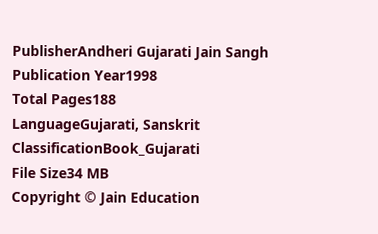PublisherAndheri Gujarati Jain Sangh
Publication Year1998
Total Pages188
LanguageGujarati, Sanskrit
ClassificationBook_Gujarati
File Size34 MB
Copyright © Jain Education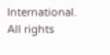International. All rights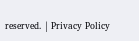reserved. | Privacy Policy